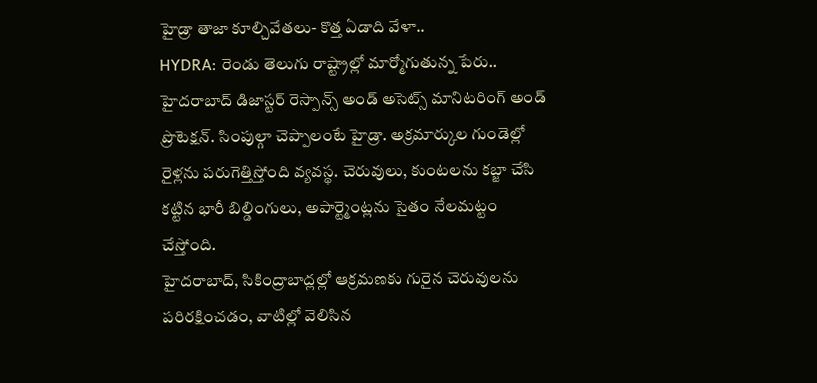హైడ్రా తాజా కూల్చివేతలు- కొత్త ఏడాది వేళా..
HYDRA: రెండు తెలుగు రాష్ట్రాల్లో మార్మోగుతున్న పేరు.. హైదరాబాద్ డిజాస్టర్ రెస్పాన్స్ అండ్ అసెట్స్ మానిటరింగ్ అండ్ ప్రొటెక్షన్. సింపుల్గా చెప్పాలంటే హైడ్రా. అక్రమార్కుల గుండెల్లో రైళ్లను పరుగెత్తిస్తోంది వ్యవస్థ. చెరువులు, కుంటలను కబ్జా చేసి కట్టిన భారీ బిల్డింగులు, అపార్ట్మెంట్లను సైతం నేలమట్టం చేస్తోంది.
హైదరాబాద్, సికింద్రాబాద్లల్లో ఆక్రమణకు గురైన చెరువులను పరిరక్షించడం, వాటిల్లో వెలిసిన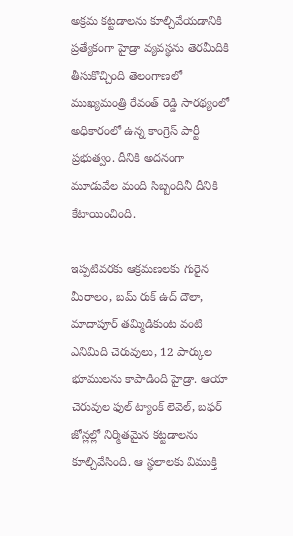అక్రమ కట్టడాలను కూల్చివేయడానికి ప్రత్యేకంగా హైడ్రా వ్యవస్థను తెరమీదికి తీసుకొచ్చింది తెలంగాణలో ముఖ్యమంత్రి రేవంత్ రెడ్డి సారథ్యంలో అధికారంలో ఉన్న కాంగ్రెస్ పార్టీ ప్రభుత్వం. దీనికి అదనంగా మూడువేల మంది సిబ్బందినీ దీనికి కేటాయించింది.

ఇప్పటివరకు ఆక్రమణలకు గురైన మీరాలం, బమ్ రుక్ ఉద్ దౌలా, మాదాపూర్ తమ్మిడికుంట వంటి ఎనిమిది చెరువులు, 12 పార్కుల భూములను కాపాడింది హైడ్రా. ఆయా చెరువుల ఫుల్ ట్యాంక్ లెవెల్, బఫర్ జోన్లల్లో నిర్మితమైన కట్టడాలను కూల్చివేసింది. ఆ స్థలాలకు విముక్తి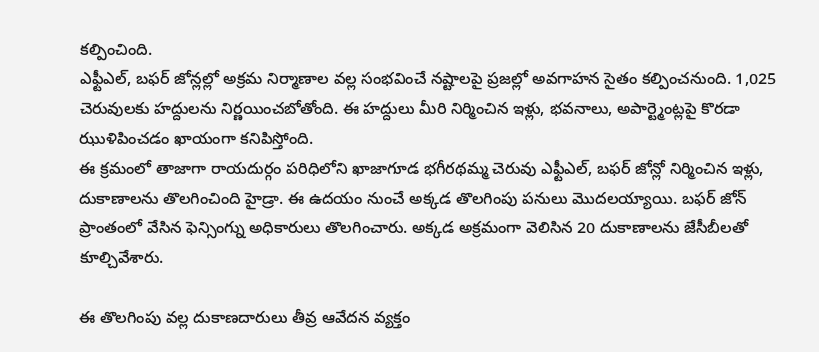కల్పించింది.
ఎఫ్టీఎల్, బఫర్ జోన్లల్లో అక్రమ నిర్మాణాల వల్ల సంభవించే నష్టాలపై ప్రజల్లో అవగాహన సైతం కల్పించనుంది. 1,025 చెరువులకు హద్దులను నిర్ణయించబోతోంది. ఈ హద్దులు మీరి నిర్మించిన ఇళ్లు, భవనాలు, అపార్ట్మెంట్లపై కొరడా ఝుళిపించడం ఖాయంగా కనిపిస్తోంది.
ఈ క్రమంలో తాజాగా రాయదుర్గం పరిధిలోని ఖాజాగూడ భగీరథమ్మ చెరువు ఎఫ్టీఎల్, బఫర్ జోన్లో నిర్మించిన ఇళ్లు, దుకాణాలను తొలగించింది హైడ్రా. ఈ ఉదయం నుంచే అక్కడ తొలగింపు పనులు మొదలయ్యాయి. బఫర్ జోన్ ప్రాంతంలో వేసిన ఫెన్సింగ్ను అధికారులు తొలగించారు. అక్కడ అక్రమంగా వెలిసిన 20 దుకాణాలను జేసీబీలతో కూల్చివేశారు.

ఈ తొలగింపు వల్ల దుకాణదారులు తీవ్ర ఆవేదన వ్యక్తం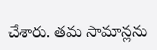చేశారు. తమ సామాన్లను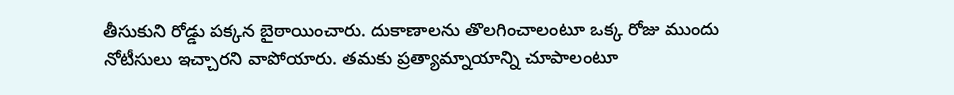తీసుకుని రోడ్డు పక్కన బైఠాయించారు. దుకాణాలను తొలగించాలంటూ ఒక్క రోజు ముందు నోటీసులు ఇచ్చారని వాపోయారు. తమకు ప్రత్యామ్నాయాన్ని చూపాలంటూ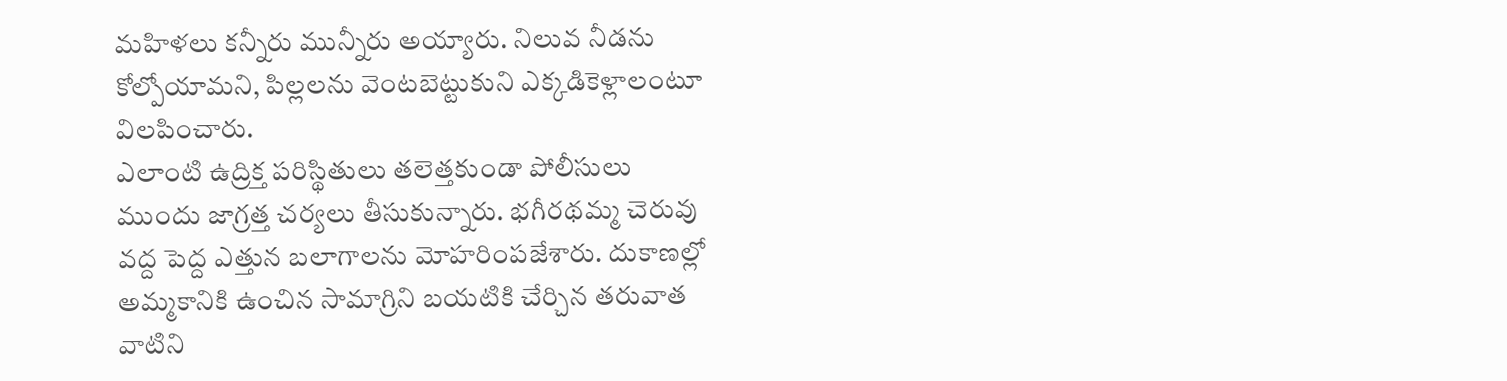మహిళలు కన్నీరు మున్నీరు అయ్యారు. నిలువ నీడను కోల్పోయామని, పిల్లలను వెంటబెట్టుకుని ఎక్కడికెళ్లాలంటూ విలపించారు.
ఎలాంటి ఉద్రిక్త పరిస్థితులు తలెత్తకుండా పోలీసులు ముందు జాగ్రత్త చర్యలు తీసుకున్నారు. భగీరథమ్మ చెరువు వద్ద పెద్ద ఎత్తున బలాగాలను మోహరింపజేశారు. దుకాణల్లో అమ్మకానికి ఉంచిన సామాగ్రిని బయటికి చేర్చిన తరువాత వాటిని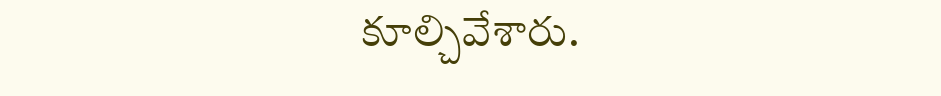కూల్చివేశారు.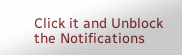Click it and Unblock the Notifications